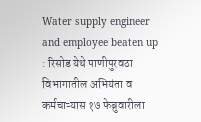Water supply engineer and employee beaten up : रिसोड येथे पाणीपुरवठा विभागातील अभियंता व कर्मचाऱ्यास १७ फेब्रुवारीला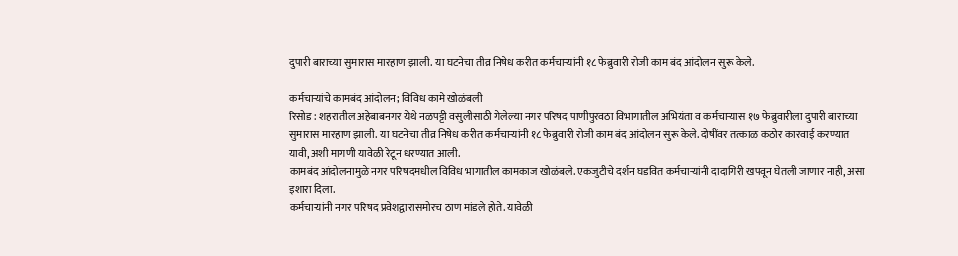दुपारी बाराच्या सुमारास मारहाण झाली. या घटनेचा तीव्र निषेध करीत कर्मचाऱ्यांनी १८ फेब्रुवारी रोजी काम बंद आंदोलन सुरू केले.

कर्मचाऱ्यांचे कामबंद आंदोलन; विविध कामे खोळंबली
रिसोड : शहरातील अहेबाबनगर येथे नळपट्टी वसुलीसाठी गेलेल्या नगर परिषद पाणीपुरवठा विभागातील अभियंता व कर्मचाऱ्यास १७ फेब्रुवारीला दुपारी बाराच्या सुमारास मारहाण झाली. या घटनेचा तीव्र निषेध करीत कर्मचाऱ्यांनी १८ फेब्रुवारी रोजी काम बंद आंदोलन सुरू केले. दोषींवर तत्काळ कठोर कारवाई करण्यात यावी, अशी मागणी यावेळी रेटून धरण्यात आली.
कामबंद आंदोलनामुळे नगर परिषदमधील विविध भागातील कामकाज खोळंबले. एकजुटीचे दर्शन घडवित कर्मचाऱ्यांनी दादागिरी खपवून घेतली जाणार नाही, असा इशारा दिला.
कर्मचाऱ्यांनी नगर परिषद प्रवेशद्वारासमोरच ठाण मांडले होते. यावेळी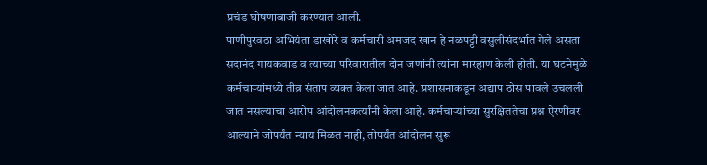प्रचंड घोषणाबाजी करण्यात आली.
पाणीपुरवठा अभियंता डाखोरे व कर्मचारी अमजद खान हे नळपट्टी वसुलीसंदर्भात गेले असता सदानंद गायकवाड व त्याच्या परिवारातील दोन जणांनी त्यांना मारहाण केली होती. या घटनेमुळे कर्मचाऱ्यांमध्ये तीव्र संताप व्यक्त केला जात आहे. प्रशासनाकडून अद्याप ठोस पावले उचलली जात नसल्याचा आरोप आंदोलनकर्त्यांनी केला आहे. कर्मचाऱ्यांच्या सुरक्षिततेचा प्रश्न ऐरणीवर आल्याने जोपर्यंत न्याय मिळत नाही, तोपर्यंत आंदोलन सुरू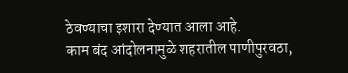ठेवण्याचा इशारा देण्यात आला आहे.
काम बंद आंदोलनामुळे शहरातील पाणीपुरवठा,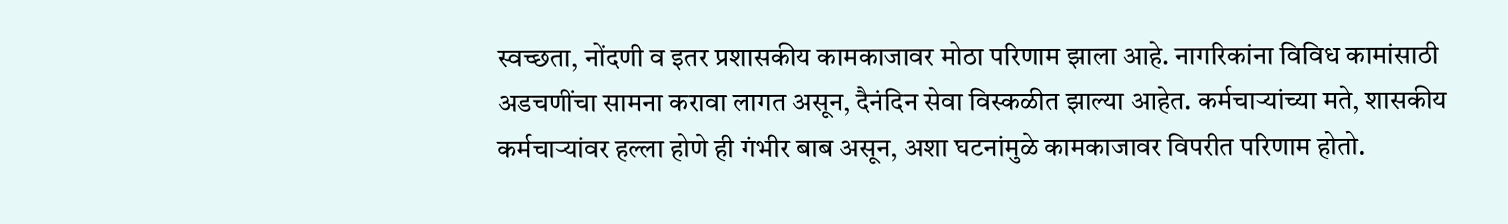स्वच्छता, नोंदणी व इतर प्रशासकीय कामकाजावर मोठा परिणाम झाला आहे. नागरिकांना विविध कामांसाठी अडचणींचा सामना करावा लागत असून, दैनंदिन सेवा विस्कळीत झाल्या आहेत. कर्मचाऱ्यांच्या मते, शासकीय कर्मचाऱ्यांवर हल्ला होणे ही गंभीर बाब असून, अशा घटनांमुळे कामकाजावर विपरीत परिणाम होतो.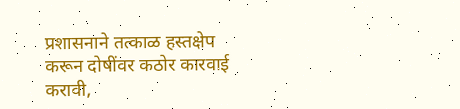प्रशासनाने तत्काळ हस्तक्षेप करून दोषींवर कठोर कारवाई करावी,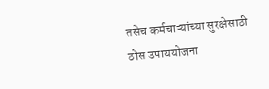तसेच कर्मचाऱ्यांच्या सुरक्षेसाठी ठोस उपाययोजना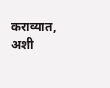कराव्यात, अशी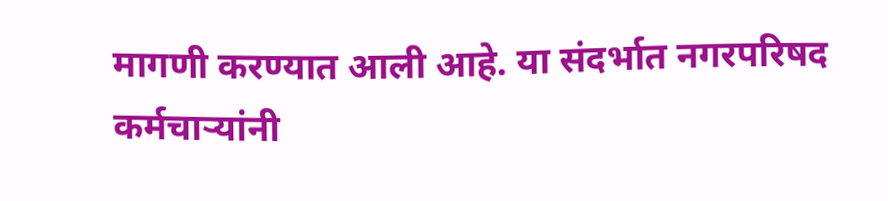मागणी करण्यात आली आहे. या संदर्भात नगरपरिषद कर्मचाऱ्यांनी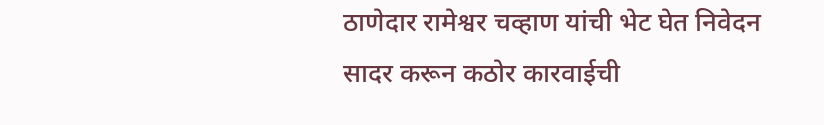ठाणेदार रामेश्वर चव्हाण यांची भेट घेत निवेदन सादर करून कठोर कारवाईची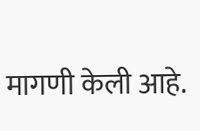मागणी केली आहे.